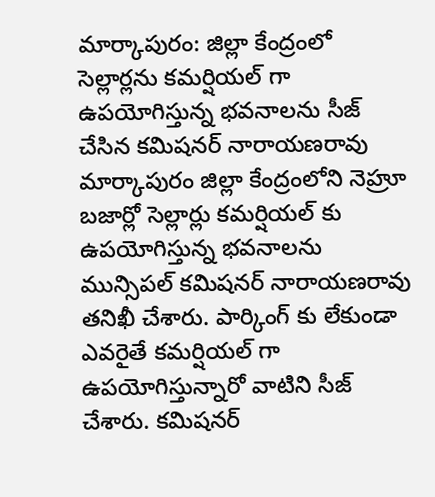మార్కాపురం: జిల్లా కేంద్రంలో సెల్లార్లను కమర్షియల్ గా ఉపయోగిస్తున్న భవనాలను సీజ్ చేసిన కమిషనర్ నారాయణరావు
మార్కాపురం జిల్లా కేంద్రంలోని నెహ్రూ బజార్లో సెల్లార్లు కమర్షియల్ కు ఉపయోగిస్తున్న భవనాలను మున్సిపల్ కమిషనర్ నారాయణరావు తనిఖీ చేశారు. పార్కింగ్ కు లేకుండా ఎవరైతే కమర్షియల్ గా ఉపయోగిస్తున్నారో వాటిని సీజ్ చేశారు. కమిషనర్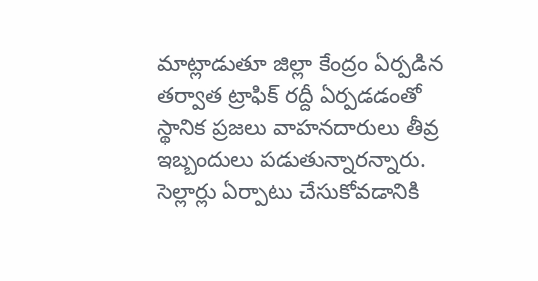మాట్లాడుతూ జిల్లా కేంద్రం ఏర్పడిన తర్వాత ట్రాఫిక్ రద్దీ ఏర్పడడంతో స్థానిక ప్రజలు వాహనదారులు తీవ్ర ఇబ్బందులు పడుతున్నారన్నారు. సెల్లార్లు ఏర్పాటు చేసుకోవడానికి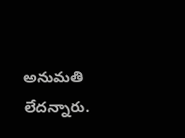అనుమతి లేదన్నారు.